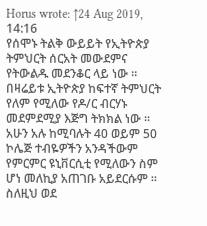Horus wrote: ↑24 Aug 2019, 14:16
የሰሞኑ ትልቅ ውይይት የኢትዮጵያ ትምህርት ሰርአት መውደምና የትውልዱ መደንቆር ላይ ነው ።
በዛሬይቱ ኢትዮጵያ ከፍተኛ ትምህርት የለም የሚለው የዶ/ር ብርሃኑ መደምደሚያ እጅግ ትክክል ነው ።
አሁን አሉ ከሚባሉት 40 ወይም 50 ኮሌጅ ተብዬዎችን አንዳችውም የምርምር ዩኒቨርሲቲ የሚለውን ስም ሆነ መለኪያ አጠገቡ አይደርሱም ። ስለዚህ ወደ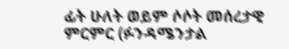ፊት ሁለት ወይም ሶሶት መሰረታዊ ምርምር (ፉንዳሜንታል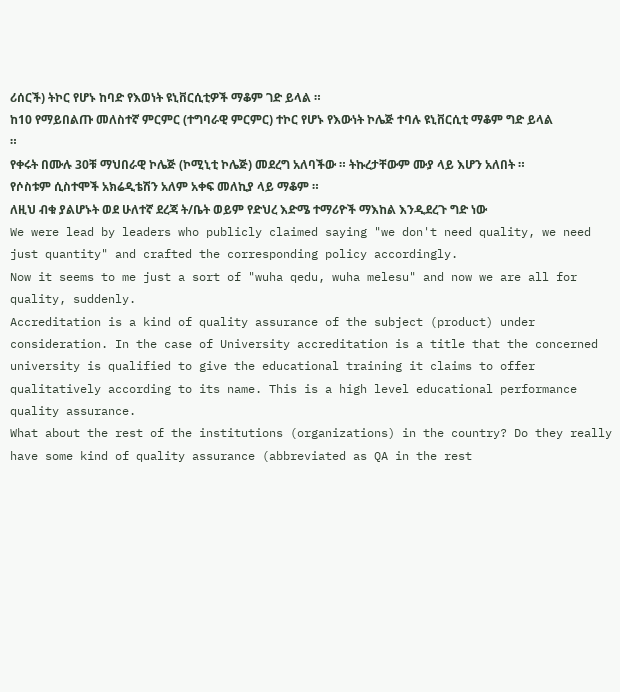ሪሰርች) ትኮር የሆኑ ከባድ የእወነት ዩኒቨርሲቲዎች ማቆም ገድ ይላል ።
ከ10 የማይበልጡ መለስተኛ ምርምር (ተግባራዊ ምርምር) ተኮር የሆኑ የእውነት ኮሌጅ ተባሉ ዩኒቨርሲቲ ማቆም ግድ ይላል ።
የቀሩት በሙሉ 30ቹ ማህበራዊ ኮሌጅ (ኮሚኒቲ ኮሌጅ) መደረግ አለባችው ። ትኩረታቸውም ሙያ ላይ እሆን አለበት ።
የሶስቱም ሲስተሞች አክሬዲቴሽን አለም አቀፍ መለኪያ ላይ ማቆም ።
ለዚህ ብቁ ያልሆኑት ወደ ሁለተኛ ደረጃ ት/ቤት ወይም የድህረ እድሜ ተማሪዮች ማእከል እንዲደረጉ ግድ ነው
We were lead by leaders who publicly claimed saying "we don't need quality, we need just quantity" and crafted the corresponding policy accordingly.
Now it seems to me just a sort of "wuha qedu, wuha melesu" and now we are all for quality, suddenly.
Accreditation is a kind of quality assurance of the subject (product) under consideration. In the case of University accreditation is a title that the concerned university is qualified to give the educational training it claims to offer qualitatively according to its name. This is a high level educational performance quality assurance.
What about the rest of the institutions (organizations) in the country? Do they really have some kind of quality assurance (abbreviated as QA in the rest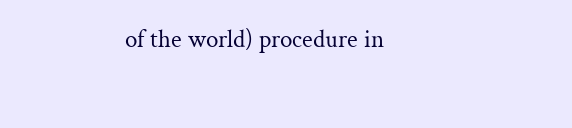of the world) procedure in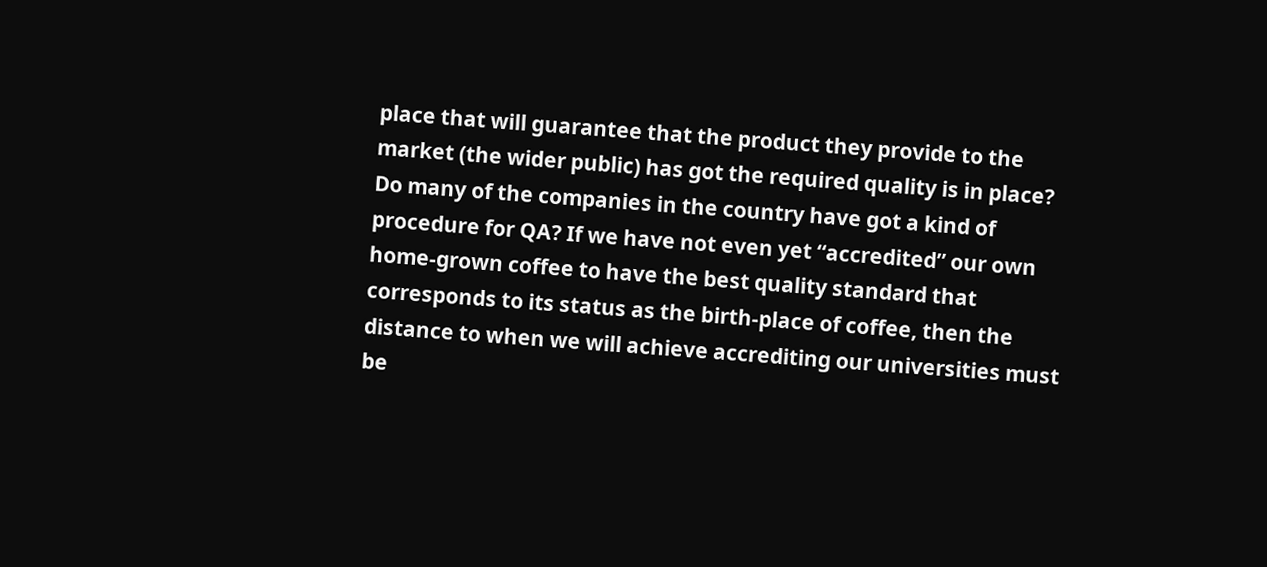place that will guarantee that the product they provide to the market (the wider public) has got the required quality is in place?
Do many of the companies in the country have got a kind of procedure for QA? If we have not even yet “accredited” our own home-grown coffee to have the best quality standard that corresponds to its status as the birth-place of coffee, then the distance to when we will achieve accrediting our universities must be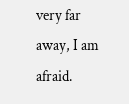very far away, I am afraid.